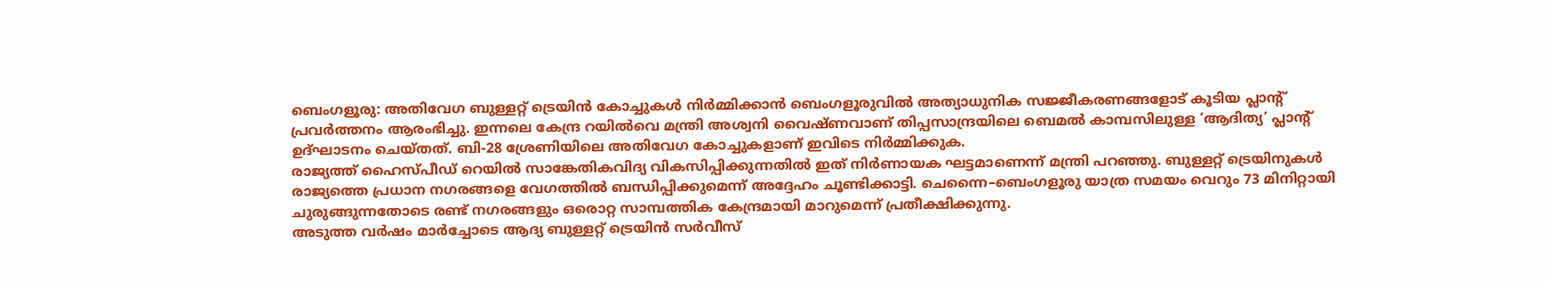ബെംഗളൂരു: അതിവേഗ ബുള്ളറ്റ് ട്രെയിൻ കോച്ചുകൾ നിർമ്മിക്കാൻ ബെംഗളൂരുവിൽ അത്യാധുനിക സജ്ജീകരണങ്ങളോട് കൂടിയ പ്ലാന്റ് പ്രവർത്തനം ആരംഭിച്ചു. ഇന്നലെ കേന്ദ്ര റയിൽവെ മന്ത്രി അശ്വനി വൈഷ്ണവാണ് തിപ്പസാന്ദ്രയിലെ ബെമൽ കാമ്പസിലുള്ള ‘ആദിത്യ’ പ്ലാന്റ് ഉദ്ഘാടനം ചെയ്തത്. ബി-28 ശ്രേണിയിലെ അതിവേഗ കോച്ചുകളാണ് ഇവിടെ നിർമ്മിക്കുക.
രാജ്യത്ത് ഹൈസ്പീഡ് റെയിൽ സാങ്കേതികവിദ്യ വികസിപ്പിക്കുന്നതിൽ ഇത് നിർണായക ഘട്ടമാണെന്ന് മന്ത്രി പറഞ്ഞു. ബുള്ളറ്റ് ട്രെയിനുകൾ രാജ്യത്തെ പ്രധാന നഗരങ്ങളെ വേഗത്തിൽ ബന്ധിപ്പിക്കുമെന്ന് അദ്ദേഹം ചൂണ്ടിക്കാട്ടി. ചെന്നൈ–ബെംഗളൂരു യാത്ര സമയം വെറും 73 മിനിറ്റായി ചുരുങ്ങുന്നതോടെ രണ്ട് നഗരങ്ങളും ഒരൊറ്റ സാമ്പത്തിക കേന്ദ്രമായി മാറുമെന്ന് പ്രതീക്ഷിക്കുന്നു.
അടുത്ത വർഷം മാർച്ചോടെ ആദ്യ ബുള്ളറ്റ് ട്രെയിൻ സർവീസ്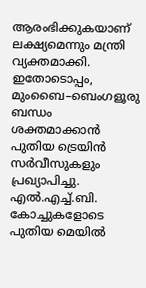ആരംഭിക്കുകയാണ് ലക്ഷ്യമെന്നും മന്ത്രി വ്യക്തമാക്കി. ഇതോടൊപ്പം, മുംബൈ–ബെംഗളൂരു ബന്ധം ശക്തമാക്കാൻ പുതിയ ട്രെയിൻ സർവീസുകളും പ്രഖ്യാപിച്ചു. എൽ.എച്ച്.ബി. കോച്ചുകളോടെ പുതിയ മെയിൽ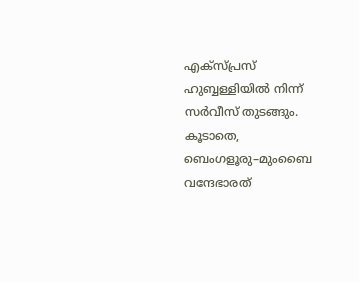എക്സ്പ്രസ് ഹുബ്ബള്ളിയിൽ നിന്ന് സർവീസ് തുടങ്ങും. കൂടാതെ, ബെംഗളൂരു–മുംബൈ വന്ദേഭാരത്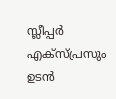സ്ലീപ്പർ എക്സ്പ്രസും ഉടൻ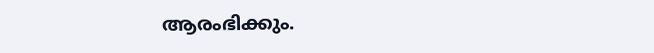ആരംഭിക്കും.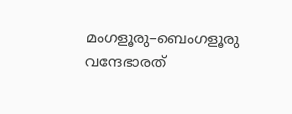മംഗളൂരു–ബെംഗളൂരു വന്ദേഭാരത്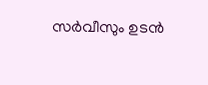സർവീസും ഉടൻ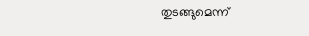തുടങ്ങുമെന്ന്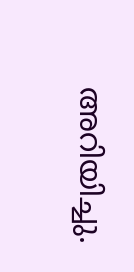അറിയിച്ചു.